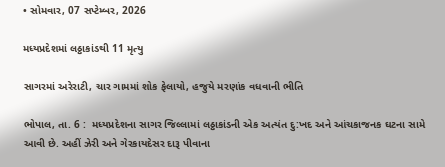• સોમવાર, 07 સપ્ટેમ્બર, 2026

મધ્યપ્રદેશમાં લઠ્ઠાકાંડથી 11 મૃત્યુ

સાગરમાં અરેરાટી, ચાર ગામમાં શોક ફેલાયો, હજુયે મરણાંક વધવાની ભીતિ

ભોપાલ, તા. 6 :  મધ્યપ્રદેશના સાગર જિલ્લામાં લઠ્ઠાકાંડની એક અત્યંત દુ:ખદ અને આંચકાજનક ઘટના સામે આવી છે. અહીં ઝેરી અને ગેરકાયદેસર દારૂ પીવાના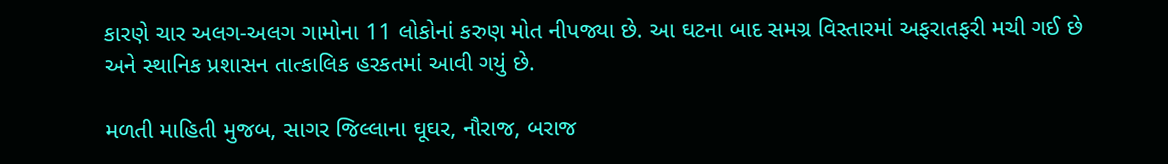કારણે ચાર અલગ-અલગ ગામોના 11 લોકોનાં કરુણ મોત નીપજ્યા છે. આ ઘટના બાદ સમગ્ર વિસ્તારમાં અફરાતફરી મચી ગઈ છે અને સ્થાનિક પ્રશાસન તાત્કાલિક હરકતમાં આવી ગયું છે.

મળતી માહિતી મુજબ, સાગર જિલ્લાના ઘૂઘર, નૌરાજ, બરાજ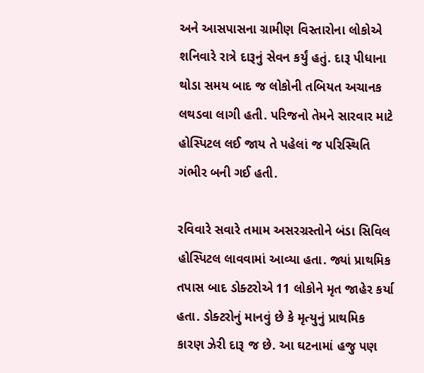અને આસપાસના ગ્રામીણ વિસ્તારોના લોકોએ શનિવારે રાત્રે દારૂનું સેવન કર્યું હતું. દારૂ પીધાના થોડા સમય બાદ જ લોકોની તબિયત અચાનક લથડવા લાગી હતી. પરિજનો તેમને સારવાર માટે હોસ્પિટલ લઈ જાય તે પહેલાં જ પરિસ્થિતિ ગંભીર બની ગઈ હતી.

રવિવારે સવારે તમામ અસરગ્રસ્તોને બંડા સિવિલ હોસ્પિટલ લાવવામાં આવ્યા હતા. જ્યાં પ્રાથમિક તપાસ બાદ ડોક્ટરોએ 11 લોકોને મૃત જાહેર કર્યા હતા. ડોક્ટરોનું માનવું છે કે મૃત્યુનું પ્રાથમિક કારણ ઝેરી દારૂ જ છે. આ ઘટનામાં હજુ પણ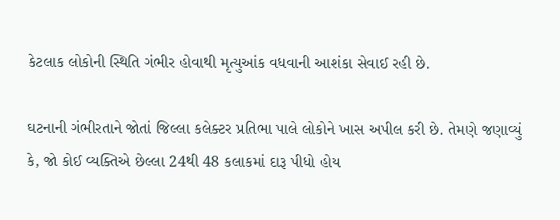કેટલાક લોકોની સ્થિતિ ગંભીર હોવાથી મૃત્યુઆંક વધવાની આશંકા સેવાઈ રહી છે.

ઘટનાની ગંભીરતાને જોતાં જિલ્લા કલેક્ટર પ્રતિભા પાલે લોકોને ખાસ અપીલ કરી છે. તેમણે જણાવ્યું કે, જો કોઈ વ્યક્તિએ છેલ્લા 24થી 48 કલાકમાં દારૂ પીધો હોય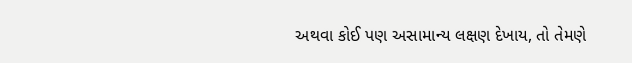અથવા કોઈ પણ અસામાન્ય લક્ષણ દેખાય, તો તેમણે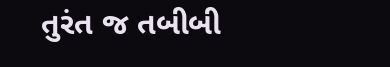તુરંત જ તબીબી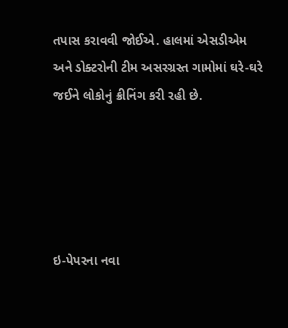તપાસ કરાવવી જોઈએ. હાલમાં એસડીએમ  અને ડોક્ટરોની ટીમ અસરગ્રસ્ત ગામોમાં ઘરે-ઘરે જઈને લોકોનું ક્રીનિંગ કરી રહી છે.





ઇ-પેપરના નવા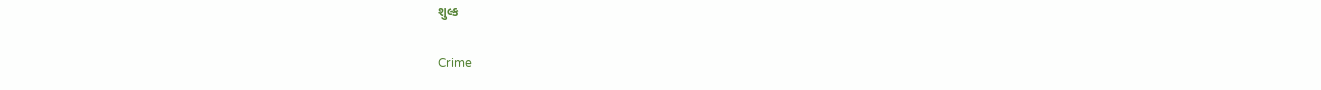શુલ્ક

Crime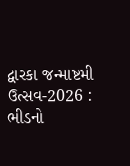દ્વારકા જન્માષ્ટમી ઉત્સવ-2026 : ભીડનો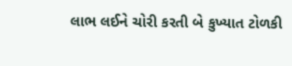લાભ લઈને ચોરી કરતી બે કુખ્યાત ટોળકી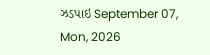ઝડપાઇ September 07, Mon, 2026